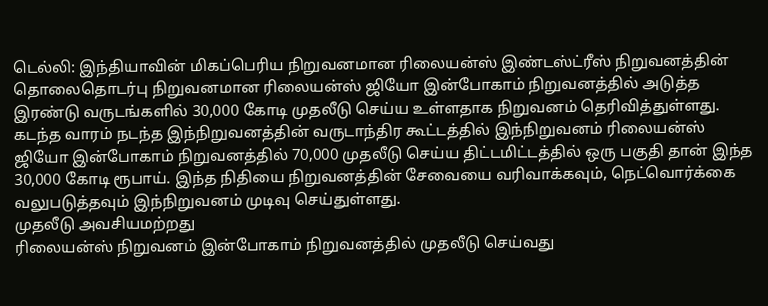டெல்லி: இந்தியாவின் மிகப்பெரிய நிறுவனமான ரிலையன்ஸ் இண்டஸ்ட்ரீஸ் நிறுவனத்தின் தொலைதொடர்பு நிறுவனமான ரிலையன்ஸ் ஜியோ இன்போகாம் நிறுவனத்தில் அடுத்த இரண்டு வருடங்களில் 30,000 கோடி முதலீடு செய்ய உள்ளதாக நிறுவனம் தெரிவித்துள்ளது.
கடந்த வாரம் நடந்த இந்நிறுவனத்தின் வருடாந்திர கூட்டத்தில் இந்நிறுவனம் ரிலையன்ஸ் ஜியோ இன்போகாம் நிறுவனத்தில் 70,000 முதலீடு செய்ய திட்டமிட்டத்தில் ஒரு பகுதி தான் இந்த 30,000 கோடி ரூபாய். இந்த நிதியை நிறுவனத்தின் சேவையை வரிவாக்கவும், நெட்வொர்க்கை வலுபடுத்தவும் இந்நிறுவனம் முடிவு செய்துள்ளது.
முதலீடு அவசியமற்றது
ரிலையன்ஸ் நிறுவனம் இன்போகாம் நிறுவனத்தில் முதலீடு செய்வது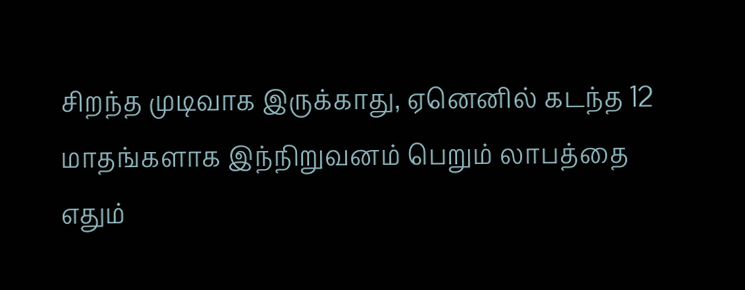சிறந்த முடிவாக இருக்காது, ஏனெனில் கடந்த 12 மாதங்களாக இந்நிறுவனம் பெறும் லாபத்தை எதும்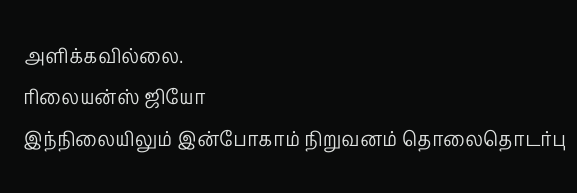அளிக்கவில்லை.
ரிலையன்ஸ் ஜியோ
இந்நிலையிலும் இன்போகாம் நிறுவனம் தொலைதொடர்பு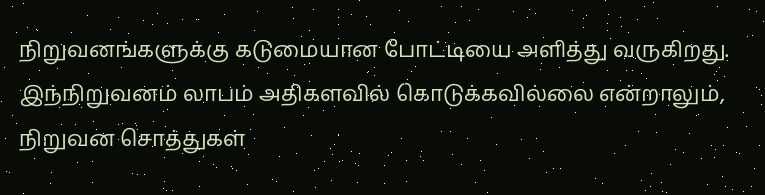நிறுவனங்களுக்கு கடுமையான போட்டியை அளித்து வருகிறது. இந்நிறுவனம் லாபம் அதிகளவில் கொடுக்கவில்லை என்றாலும், நிறுவன சொத்துகள்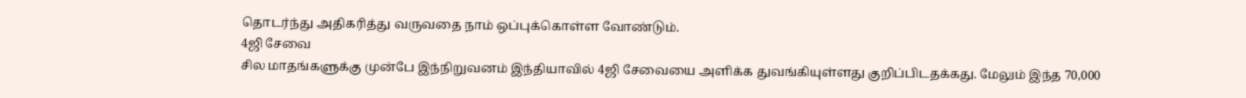தொடர்ந்து அதிகரித்து வருவதை நாம் ஒப்புக்கொள்ள வோண்டும்.
4ஜி சேவை
சில மாதங்களுக்கு முன்பே இந்நிறுவனம் இந்தியாவில் 4ஜி சேவையை அளிக்க துவங்கியுள்ளது குறிப்பிடதக்கது. மேலும் இந்த 70,000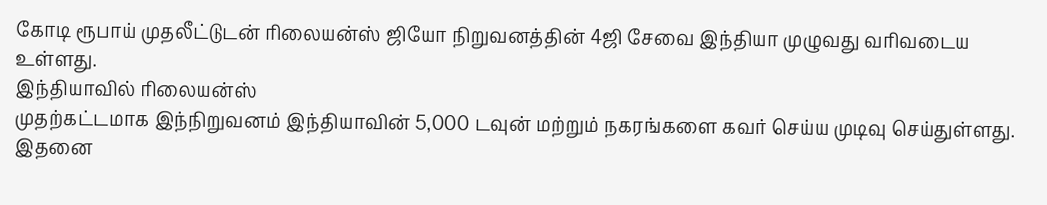கோடி ரூபாய் முதலீட்டுடன் ரிலையன்ஸ் ஜியோ நிறுவனத்தின் 4ஜி சேவை இந்தியா முழுவது வரிவடைய உள்ளது.
இந்தியாவில் ரிலையன்ஸ்
முதற்கட்டமாக இந்நிறுவனம் இந்தியாவின் 5,000 டவுன் மற்றும் நகரங்களை கவர் செய்ய முடிவு செய்துள்ளது. இதனை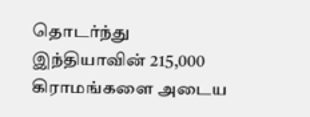தொடர்ந்து இந்தியாவின் 215,000 கிராமங்களை அடைய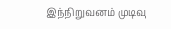இந்நிறுவனம் முடிவு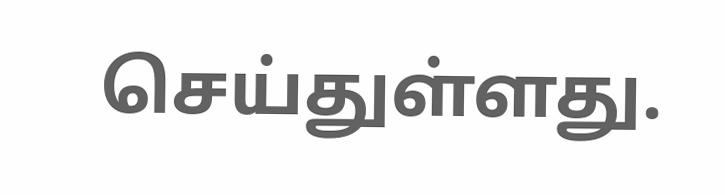செய்துள்ளது.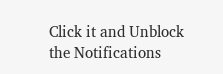Click it and Unblock the Notifications